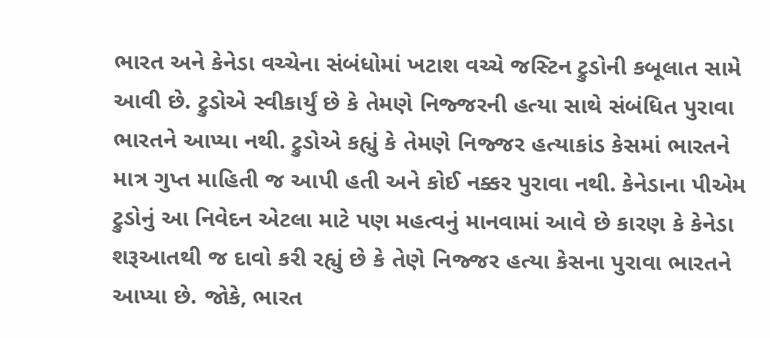ભારત અને કેનેડા વચ્ચેના સંબંધોમાં ખટાશ વચ્ચે જસ્ટિન ટ્રુડોની કબૂલાત સામે આવી છે. ટ્રુડોએ સ્વીકાર્યું છે કે તેમણે નિજ્જરની હત્યા સાથે સંબંધિત પુરાવા ભારતને આપ્યા નથી. ટ્રુડોએ કહ્યું કે તેમણે નિજ્જર હત્યાકાંડ કેસમાં ભારતને માત્ર ગુપ્ત માહિતી જ આપી હતી અને કોઈ નક્કર પુરાવા નથી. કેનેડાના પીએમ ટ્રુડોનું આ નિવેદન એટલા માટે પણ મહત્વનું માનવામાં આવે છે કારણ કે કેનેડા શરૂઆતથી જ દાવો કરી રહ્યું છે કે તેણે નિજ્જર હત્યા કેસના પુરાવા ભારતને આપ્યા છે. જોકે, ભારત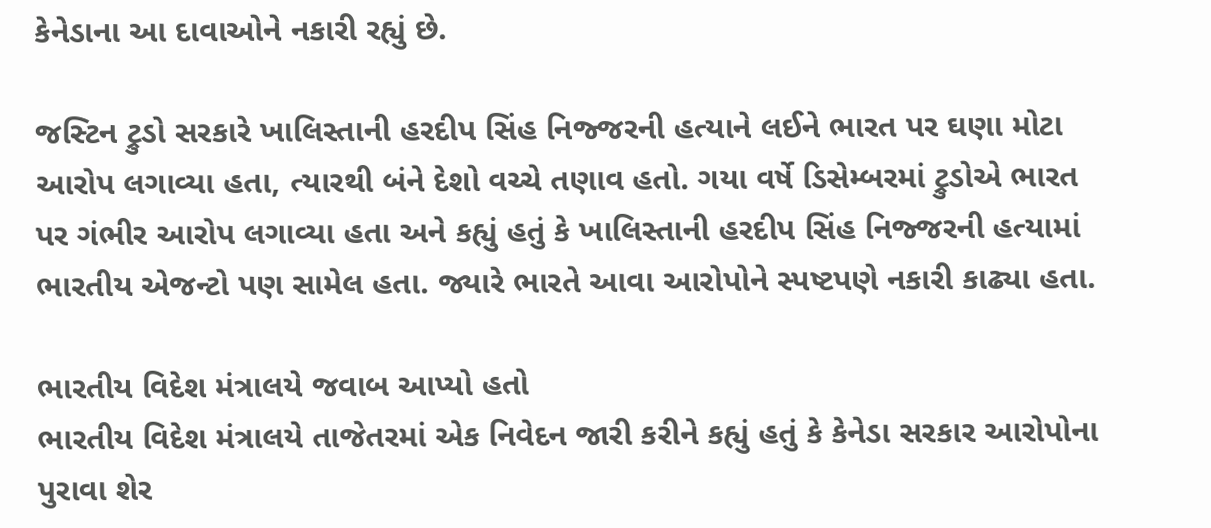કેનેડાના આ દાવાઓને નકારી રહ્યું છે.

જસ્ટિન ટ્રુડો સરકારે ખાલિસ્તાની હરદીપ સિંહ નિજ્જરની હત્યાને લઈને ભારત પર ઘણા મોટા આરોપ લગાવ્યા હતા, ત્યારથી બંને દેશો વચ્ચે તણાવ હતો. ગયા વર્ષે ડિસેમ્બરમાં ટ્રુડોએ ભારત પર ગંભીર આરોપ લગાવ્યા હતા અને કહ્યું હતું કે ખાલિસ્તાની હરદીપ સિંહ નિજ્જરની હત્યામાં ભારતીય એજન્ટો પણ સામેલ હતા. જ્યારે ભારતે આવા આરોપોને સ્પષ્ટપણે નકારી કાઢ્યા હતા.

ભારતીય વિદેશ મંત્રાલયે જવાબ આપ્યો હતો
ભારતીય વિદેશ મંત્રાલયે તાજેતરમાં એક નિવેદન જારી કરીને કહ્યું હતું કે કેનેડા સરકાર આરોપોના પુરાવા શેર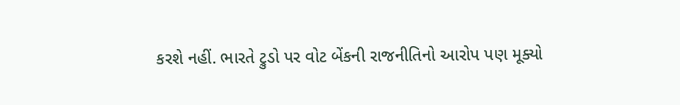કરશે નહીં. ભારતે ટ્રુડો પર વોટ બેંકની રાજનીતિનો આરોપ પણ મૂક્યો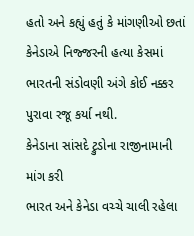હતો અને કહ્યું હતું કે માંગણીઓ છતાં કેનેડાએ નિજ્જરની હત્યા કેસમાં ભારતની સંડોવણી અંગે કોઈ નક્કર પુરાવા રજૂ કર્યા નથી.
કેનેડાના સાંસદે ટ્રુડોના રાજીનામાની માંગ કરી
ભારત અને કેનેડા વચ્ચે ચાલી રહેલા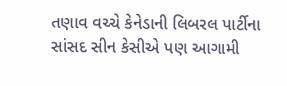તણાવ વચ્ચે કેનેડાની લિબરલ પાર્ટીના સાંસદ સીન કેસીએ પણ આગામી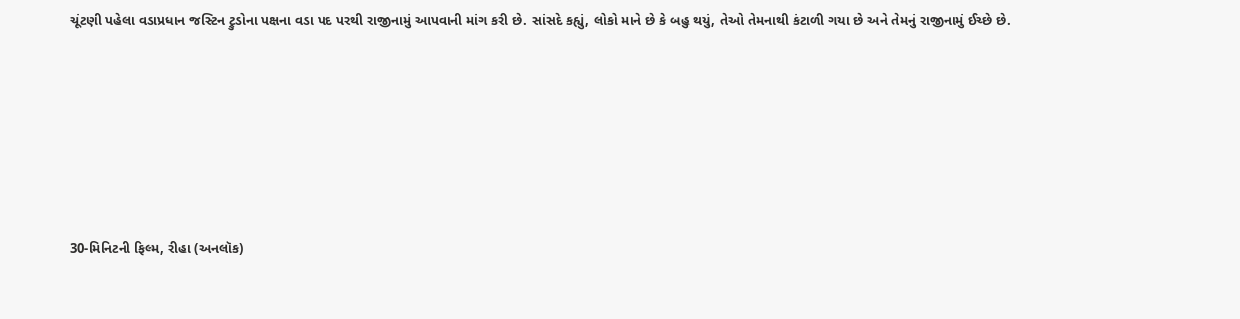ચૂંટણી પહેલા વડાપ્રધાન જસ્ટિન ટ્રુડોના પક્ષના વડા પદ પરથી રાજીનામું આપવાની માંગ કરી છે. સાંસદે કહ્યું, લોકો માને છે કે બહુ થયું, તેઓ તેમનાથી કંટાળી ગયા છે અને તેમનું રાજીનામું ઈચ્છે છે.






30-મિનિટની ફિલ્મ, રીહા (અનલૉક)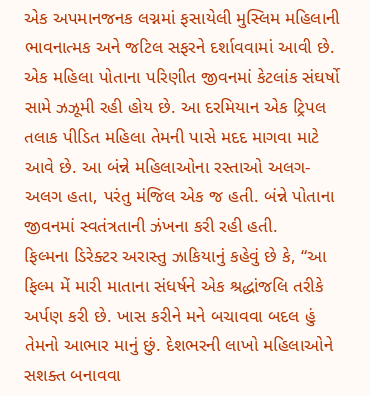એક અપમાનજનક લગ્નમાં ફસાયેલી મુસ્લિમ મહિલાની ભાવનાત્મક અને જટિલ સફરને દર્શાવવામાં આવી છે. એક મહિલા પોતાના પરિણીત જીવનમાં કેટલાંક સંઘર્ષો સામે ઝઝૂમી રહી હોય છે. આ દરમિયાન એક ટ્રિપલ તલાક પીડિત મહિલા તેમની પાસે મદદ માગવા માટે આવે છે. આ બંન્ને મહિલાઓના રસ્તાઓ અલગ-અલગ હતા, પરંતુ મંજિલ એક જ હતી. બંન્ને પોતાના જીવનમાં સ્વતંત્રતાની ઝંખના કરી રહી હતી.
ફિલ્મના ડિરેક્ટર અરાસ્તુ ઝાકિયાનું કહેવું છે કે, “આ ફિલ્મ મેં મારી માતાના સંધર્ષને એક શ્રદ્ધાંજલિ તરીકે અર્પણ કરી છે. ખાસ કરીને મને બચાવવા બદલ હું તેમનો આભાર માનું છું. દેશભરની લાખો મહિલાઓને સશક્ત બનાવવા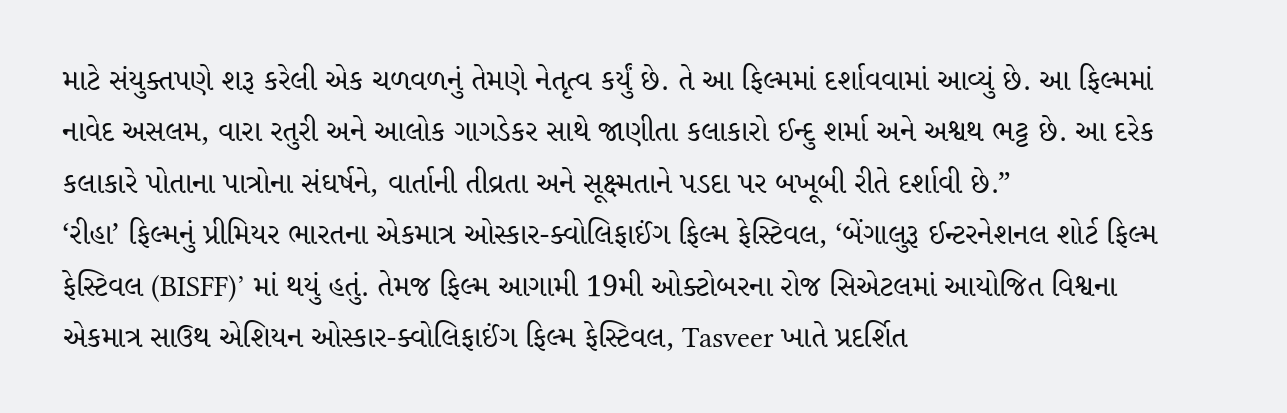માટે સંયુક્તપણે શરૂ કરેલી એક ચળવળનું તેમણે નેતૃત્વ કર્યું છે. તે આ ફિલ્મમાં દર્શાવવામાં આવ્યું છે. આ ફિલ્મમાં નાવેદ અસલમ, વારા રતુરી અને આલોક ગાગડેકર સાથે જાણીતા કલાકારો ઈન્દુ શર્મા અને અશ્વથ ભટ્ટ છે. આ દરેક કલાકારે પોતાના પાત્રોના સંઘર્ષને, વાર્તાની તીવ્રતા અને સૂક્ષ્મતાને પડદા પર બખૂબી રીતે દર્શાવી છે.”
‘રીહા’ ફિલ્મનું પ્રીમિયર ભારતના એકમાત્ર ઓસ્કાર-ક્વોલિફાઈંગ ફિલ્મ ફેસ્ટિવલ, ‘બેંગાલુરૂ ઈન્ટરનેશનલ શોર્ટ ફિલ્મ ફેસ્ટિવલ (BISFF)’ માં થયું હતું. તેમજ ફિલ્મ આગામી 19મી ઓક્ટોબરના રોજ સિએટલમાં આયોજિત વિશ્વના એકમાત્ર સાઉથ એશિયન ઓસ્કાર-ક્વોલિફાઈંગ ફિલ્મ ફેસ્ટિવલ, Tasveer ખાતે પ્રદર્શિત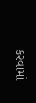કરવામાં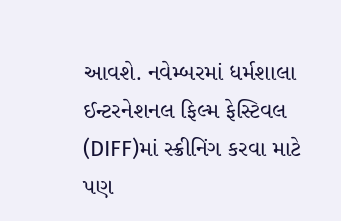આવશે. નવેમ્બરમાં ધર્મશાલા ઈન્ટરનેશનલ ફિલ્મ ફેસ્ટિવલ (DIFF)માં સ્ક્રીનિંગ કરવા માટે પણ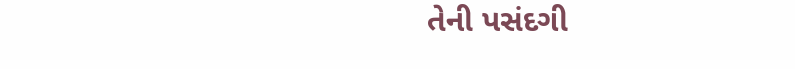તેની પસંદગી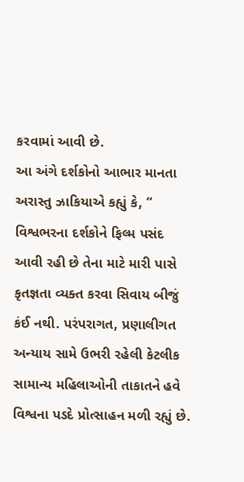કરવામાં આવી છે.
આ અંગે દર્શકોનો આભાર માનતા અરાસ્તુ ઝાકિયાએ કહ્યું કે, ” વિશ્વભરના દર્શકોને ફિલ્મ પસંદ આવી રહી છે તેના માટે મારી પાસે કૃતજ્ઞતા વ્યક્ત કરવા સિવાય બીજું કંઈ નથી. પરંપરાગત, પ્રણાલીગત અન્યાય સામે ઉભરી રહેલી કેટલીક સામાન્ય મહિલાઓની તાકાતને હવે વિશ્વના પડદે પ્રોત્સાહન મળી રહ્યું છે.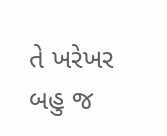તે ખરેખર બહુ જ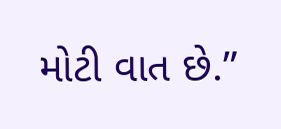મોટી વાત છે.”